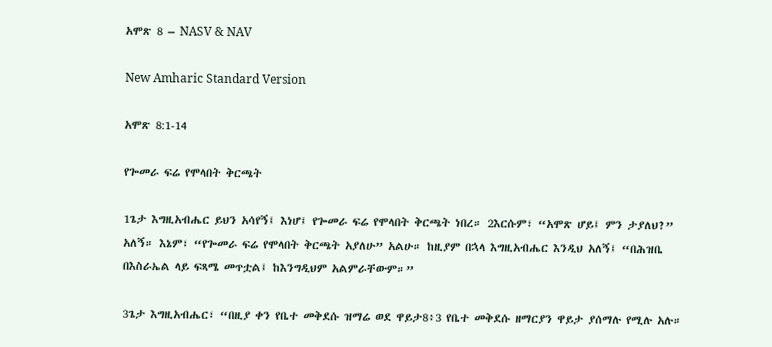አሞጽ 8 – NASV & NAV

New Amharic Standard Version

አሞጽ 8:1-14

የጐመራ ፍሬ የሞላበት ቅርጫት

1ጌታ እግዚአብሔር ይህን አሳየኝ፤ እነሆ፤ የጐመራ ፍሬ የሞላበት ቅርጫት ነበረ። 2እርሱም፣ “አሞጽ ሆይ፤ ምን ታያለህ?” አለኝ። እኔም፣ “የጐመራ ፍሬ የሞላበት ቅርጫት አያለሁ” አልሁ። ከዚያም በኋላ እግዚአብሔር እንዲህ አለኝ፤ “በሕዝቤ በእስራኤል ላይ ፍጻሜ መጥቷል፤ ከእንግዲህም አልምራቸውም።”

3ጌታ እግዚአብሔር፣ “በዚያ ቀን የቤተ መቅደሱ ዝማሬ ወደ ዋይታ8፥3 የቤተ መቅደሱ ዘማርያን ዋይታ ያሰማሉ የሚሉ አሉ።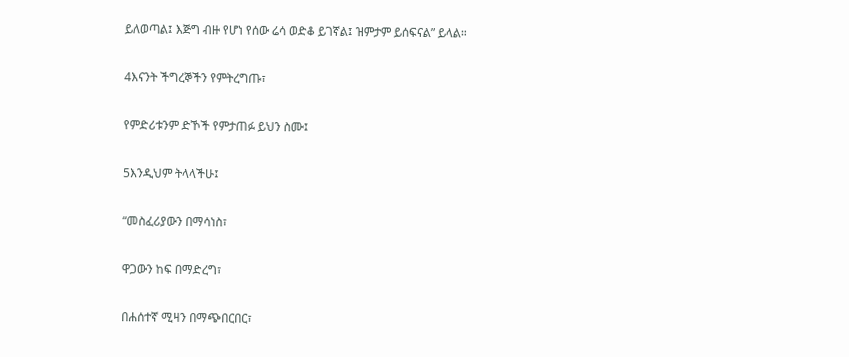ይለወጣል፤ እጅግ ብዙ የሆነ የሰው ሬሳ ወድቆ ይገኛል፤ ዝምታም ይሰፍናል” ይላል።

4እናንት ችግረኞችን የምትረግጡ፣

የምድሪቱንም ድኾች የምታጠፉ ይህን ስሙ፤

5እንዲህም ትላላችሁ፤

“መስፈሪያውን በማሳነስ፣

ዋጋውን ከፍ በማድረግ፣

በሐሰተኛ ሚዛን በማጭበርበር፣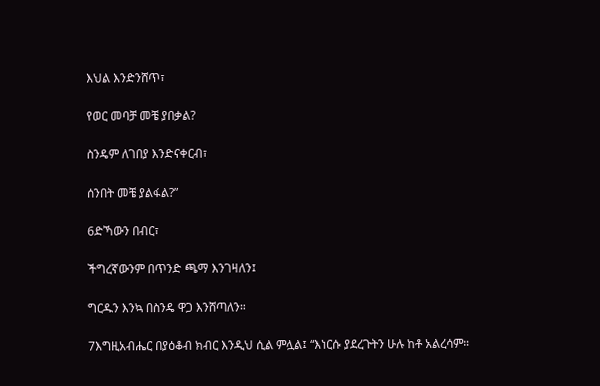እህል እንድንሸጥ፣

የወር መባቻ መቼ ያበቃል?

ስንዴም ለገበያ እንድናቀርብ፣

ሰንበት መቼ ያልፋል?”

6ድኻውን በብር፣

ችግረኛውንም በጥንድ ጫማ እንገዛለን፤

ግርዱን እንኳ በስንዴ ዋጋ እንሸጣለን።

7እግዚአብሔር በያዕቆብ ክብር እንዲህ ሲል ምሏል፤ “እነርሱ ያደረጉትን ሁሉ ከቶ አልረሳም።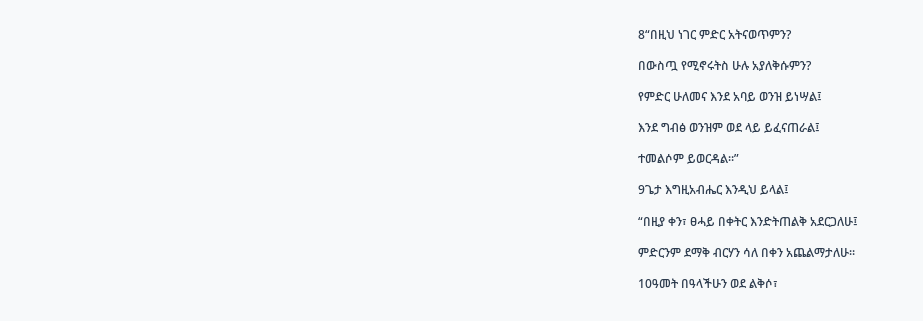8“በዚህ ነገር ምድር አትናወጥምን?

በውስጧ የሚኖሩትስ ሁሉ አያለቅሱምን?

የምድር ሁለመና እንደ አባይ ወንዝ ይነሣል፤

እንደ ግብፅ ወንዝም ወደ ላይ ይፈናጠራል፤

ተመልሶም ይወርዳል።”

9ጌታ እግዚአብሔር እንዲህ ይላል፤

“በዚያ ቀን፣ ፀሓይ በቀትር እንድትጠልቅ አደርጋለሁ፤

ምድርንም ደማቅ ብርሃን ሳለ በቀን አጨልማታለሁ።

10ዓመት በዓላችሁን ወደ ልቅሶ፣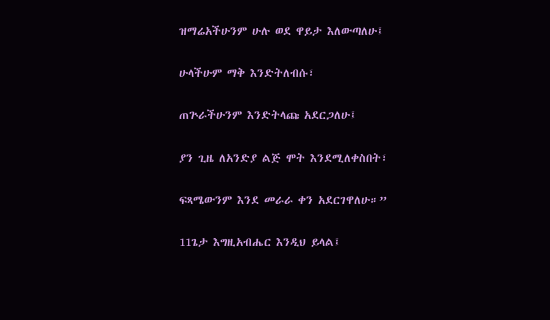ዝማሬአችሁንም ሁሉ ወደ ዋይታ እለውጣለሁ፤

ሁላችሁም ማቅ እንድትለብሱ፣

ጠጕራችሁንም እንድትላጩ አደርጋለሁ፤

ያን ጊዜ ለአንድያ ልጅ ሞት እንደሚለቀስበት፣

ፍጻሜውንም እንደ መራራ ቀን አደርገዋለሁ።”

11ጌታ እግዚአብሔር እንዲህ ይላል፤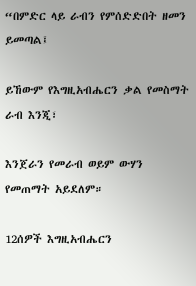“በምድር ላይ ራብን የምሰድድበት ዘመን ይመጣል፤

ይኸውም የእግዚአብሔርን ቃል የመስማት ራብ እንጂ፣

እንጀራን የመራብ ወይም ውሃን የመጠማት አይደለም።

12ሰዎች እግዚአብሔርን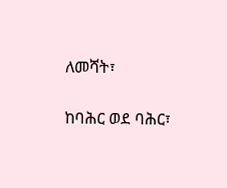ለመሻት፣

ከባሕር ወደ ባሕር፣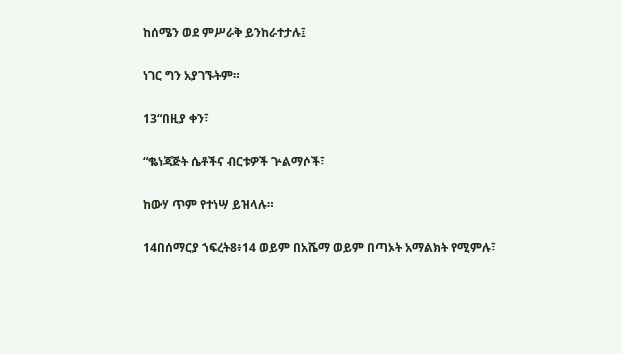ከሰሜን ወደ ምሥራቅ ይንከራተታሉ፤

ነገር ግን አያገኙትም።

13“በዚያ ቀን፣

“ቈነጃጅት ሴቶችና ብርቱዎች ጕልማሶች፣

ከውሃ ጥም የተነሣ ይዝላሉ።

14በሰማርያ ኀፍረት8፥14 ወይም በአሼማ ወይም በጣኦት አማልክት የሚምሉ፣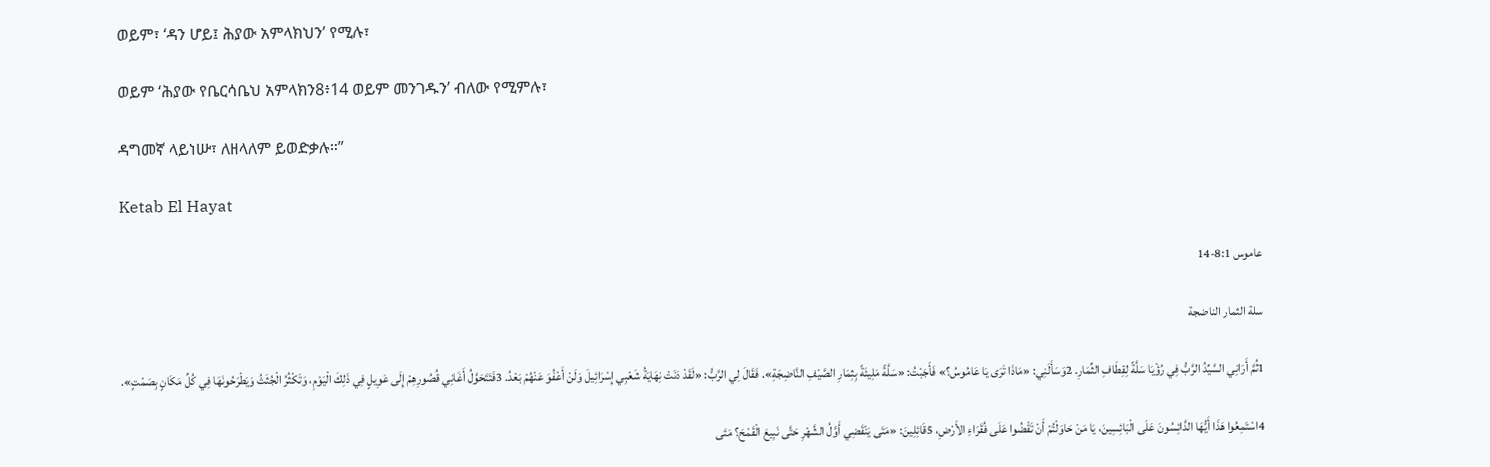ወይም፣ ‘ዳን ሆይ፤ ሕያው አምላክህን’ የሚሉ፣

ወይም ‘ሕያው የቤርሳቤህ አምላክን8፥14 ወይም መንገዱን’ ብለው የሚምሉ፣

ዳግመኛ ላይነሡ፣ ለዘላለም ይወድቃሉ።”

Ketab El Hayat

عاموس 8:1-14

سلة الثمار الناضجة

1ثُمَّ أَرَانِي السَّيِّدُ الرَّبُّ فِي رُؤْيَا سَلَّةً لِقِطَافِ الثِّمَارِ. 2وَسَأَلَنِي: «مَاذَا تَرَى يَا عَامُوسُ؟» فَأَجَبْتُ: «سَلَّةً مَلِيئَةً بِثِمَارِ الصَّيْفِ النَّاضِجَةِ». فَقَالَ لِي الرَّبُّ: «لَقَدْ دَنَتْ نِهَايَةُ شَعْبِي إِسْرَائِيلَ وَلَنْ أَعْفُوَ عَنْهُمْ بَعْدُ. 3فَتَتَحَوَّلُ أَغَانِي قُصُورِهِمْ إِلَى عَوِيلٍ فِي ذَلِكَ الْيَوْمِ، وَتَكْثُرُ الْجُثَثُ وَيَطْرَحُونَهَا فِي كُلِّ مَكَانٍ بِصَمْتٍ».

4اسْتَمِعُوا هَذَا أَيُّهَا الدَّائِسُونَ عَلَى الْبَائِسِينَ، يَا مَنْ حَاوَلْتُمْ أَنْ تَقْضُوا عَلَى فُقَرَاءِ الأَرْضِ، 5قَائِلِينَ: «مَتَى يَنْقَضِي أَوَّلُ الشَّهْرِ حَتَّى نَبِيعَ الْقَمْحَ؟ مَتَى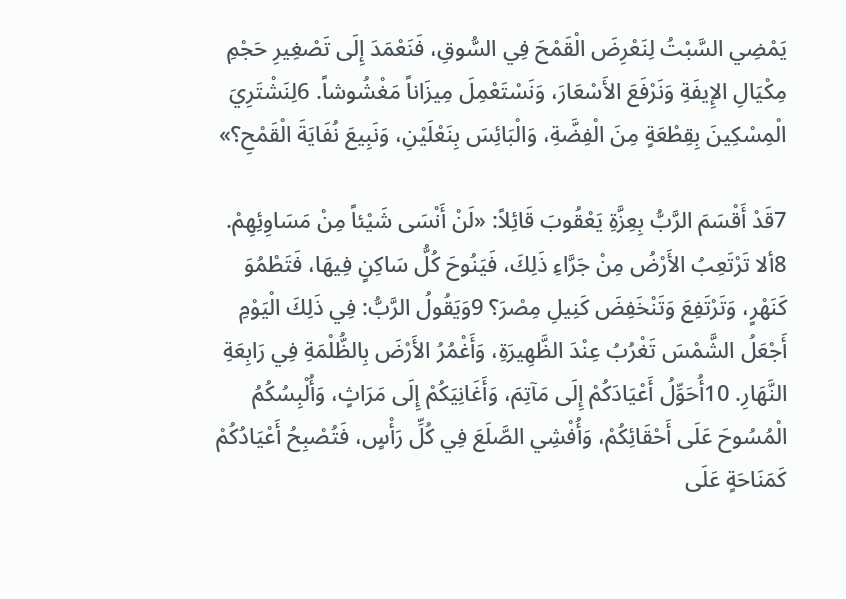يَمْضِي السَّبْتُ لِنَعْرِضَ الْقَمْحَ فِي السُّوقِ، فَنَعْمَدَ إِلَى تَصْغِيرِ حَجْمِ مِكْيَالِ الإِيفَةِ وَنَرْفَعَ الأَسْعَارَ، وَنَسْتَعْمِلَ مِيزَاناً مَغْشُوشاً. 6لِنَشْتَرِيَ الْمِسْكِينَ بِقِطْعَةٍ مِنَ الْفِضَّةِ، وَالْبَائِسَ بِنَعْلَيْنِ، وَنَبِيعَ نُفَايَةَ الْقَمْحِ؟»

7قَدْ أَقْسَمَ الرَّبُّ بِعِزَّةِ يَعْقُوبَ قَائِلاً: «لَنْ أَنْسَى شَيْئاً مِنْ مَسَاوِئِهِمْ. 8ألا تَرْتَعِبُ الأَرْضُ مِنْ جَرَّاءِ ذَلِكَ، فَيَنُوحَ كُلُّ سَاكِنٍ فِيهَا، فَتَطْمُوَ كَنَهْرٍ، وَتَرْتَفِعَ وَتَنْخَفِضَ كَنِيلِ مِصْرَ؟ 9وَيَقُولُ الرَّبُّ: فِي ذَلِكَ الْيَوْمِ أَجْعَلُ الشَّمْسَ تَغْرُبُ عِنْدَ الظَّهِيرَةِ، وَأَغْمُرُ الأَرْضَ بِالظُّلْمَةِ فِي رَابِعَةِ النَّهَارِ. 10أُحَوِّلُ أَعْيَادَكُمْ إِلَى مَآتِمَ، وَأَغَانِيَكُمْ إِلَى مَرَاثٍ، وَأُلْبِسُكُمُ الْمُسُوحَ عَلَى أَحْقَائِكُمْ، وَأُفْشِي الصَّلَعَ فِي كُلِّ رَأْسٍ، فَتُصْبِحُ أَعْيَادُكُمْ كَمَنَاحَةٍ عَلَى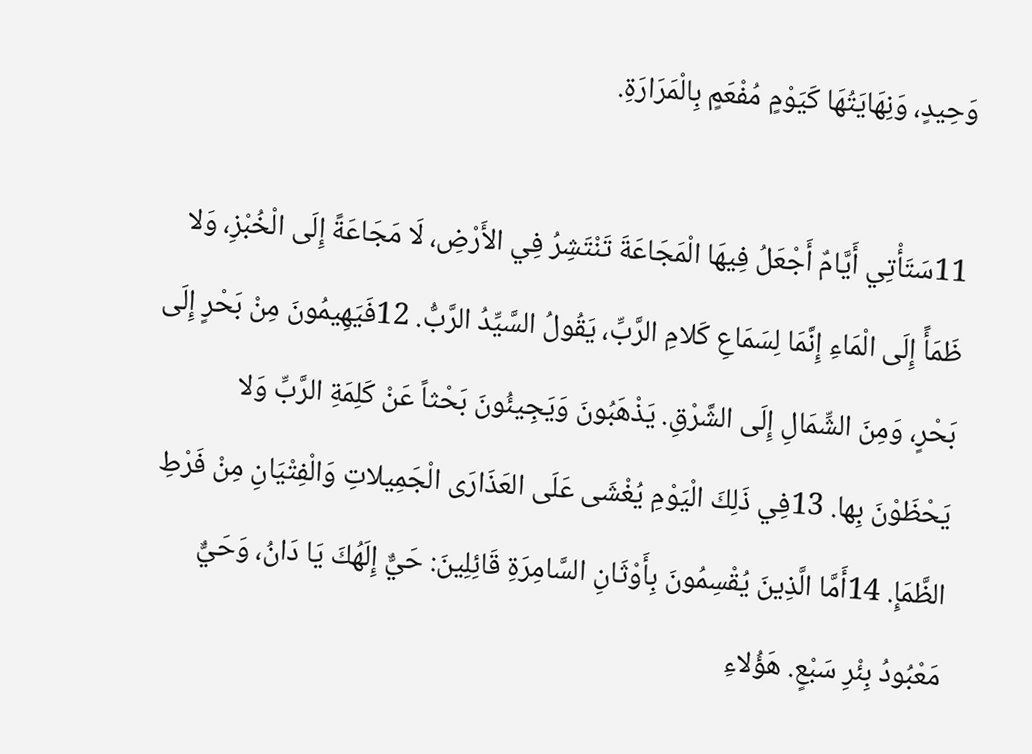وَحِيدٍ، وَنِهَايَتُهَا كَيَوْمٍ مُفْعَمٍ بِالْمَرَارَةِ.

11سَتَأْتِي أَيَّامٌ أَجْعَلُ فِيهَا الْمَجَاعَةَ تَنْتَشِرُ فِي الأَرْضِ، لَا مَجَاعَةً إِلَى الْخُبْزِ، وَلا ظَمَأً إِلَى الْمَاءِ إِنَّمَا لِسَمَاعِ كَلامِ الرَّبِّ، يَقُولُ السَّيِّدُ الرَّبُّ. 12فَيَهِيمُونَ مِنْ بَحْرٍ إِلَى بَحْرٍ، وَمِنَ الشِّمَالِ إِلَى الشَّرْقِ. يَذْهَبُونَ وَيَجِيئُونَ بَحْثاً عَنْ كَلِمَةِ الرَّبِّ وَلا يَحْظَوْنَ بِها. 13فِي ذَلِكَ الْيَوْمِ يُغْشَى عَلَى العَذَارَى الْجَمِيلاتِ وَالْفِتْيَانِ مِنْ فَرْطِ الظَّمَإِ. 14أَمَّا الَّذِينَ يُقْسِمُونَ بِأَوْثَانِ السَّامِرَةِ قَائِلِينَ: حَيٌّ إِلَهُكَ يَا دَانُ، وَحَيٌّ مَعْبُودُ بِئْرِ سَبْعٍ. هَؤُلاءِ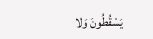يَسْقُطُونَ وَلا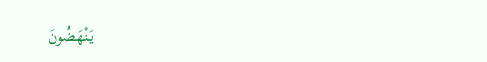يَنْهَضُونَ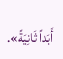أَبَداً ثَانِيَةً».